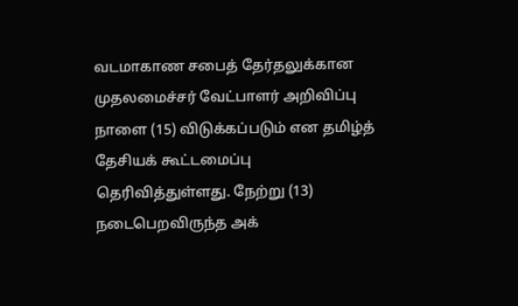வடமாகாண சபைத் தேர்தலுக்கான முதலமைச்சர் வேட்பாளர் அறிவிப்பு நாளை (15) விடுக்கப்படும் என தமிழ்த் தேசியக் கூட்டமைப்பு தெரிவித்துள்ளது. நேற்று (13) நடைபெறவிருந்த அக்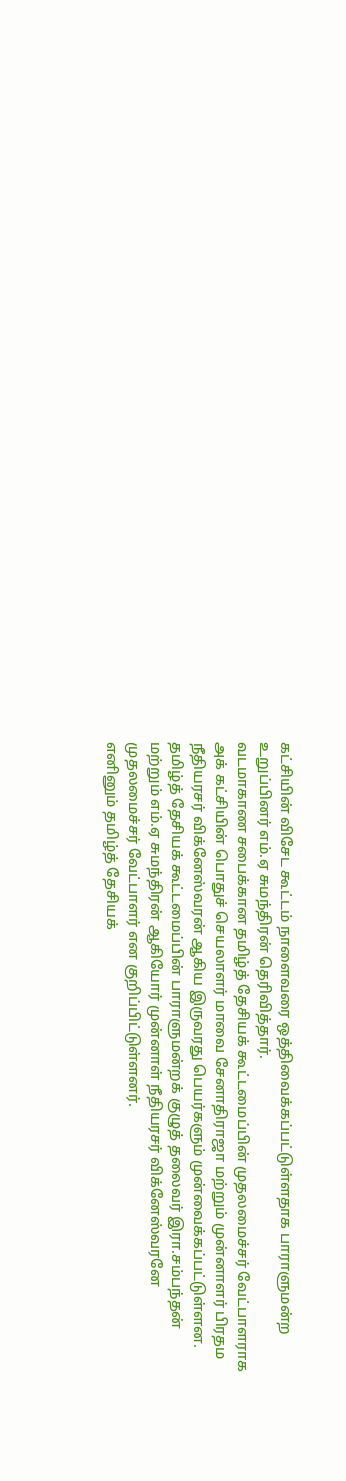கட்சியின் விசேட கூட்டம் நாளைவரை ஒத்திவைக்கப்பட்டுள்ளதாக பாராளுமன்ற உறுப்பினர் எம்.ஏ சுமந்திரன் தெரிவித்தார்.
வடமாகாண சபைக்கான தமிழ்த் தேசியக் கூட்டமைப்பின் முதலமைச்சர் வேட்பாளராக அக் கட்சியின் பொதுச் செயலாளர் மாவை சேனாதிராஜா மற்றும் முன்னாளர் பிரதம நீதியரசர் விக்னேஸ்வரன் ஆகிய இருவரது பெயர்களும் முன்வைக்கப்பட்டுள்ளன.
தமிழ்த் தேசியக் கூட்டமைப்பின் பாராளுமன்றக் குழுத் தலைவர் இரா.சம்பந்தன் மற்றும் எம்.ஏ சுமந்திரன் ஆகியோர் முன்னாள் நீதியரசர் விக்னேஸ்வரனே முதலமைச்சர் வேட்பாளர் என குறிப்பிட்டுள்ளனர்.
எனினும் தமிழ்த் தேசியக்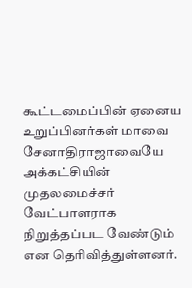கூட்டமைப்பின் ஏனைய உறுப்பினர்கள் மாவை சேனாதிராஜாவையே அக்கட்சியின் முதலமைச்சர் வேட்பாளராக நிறுத்தப்பட வேண்டும் என தெரிவித்துள்ளனர்.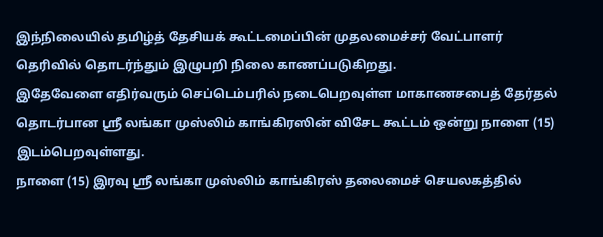இந்நிலையில் தமிழ்த் தேசியக் கூட்டமைப்பின் முதலமைச்சர் வேட்பாளர் தெரிவில் தொடர்ந்தும் இழுபறி நிலை காணப்படுகிறது.
இதேவேளை எதிர்வரும் செப்டெம்பரில் நடைபெறவுள்ள மாகாணசபைத் தேர்தல் தொடர்பான ஸ்ரீ லங்கா முஸ்லிம் காங்கிரஸின் விசேட கூட்டம் ஒன்று நாளை (15) இடம்பெறவுள்ளது.
நாளை (15) இரவு ஸ்ரீ லங்கா முஸ்லிம் காங்கிரஸ் தலைமைச் செயலகத்தில்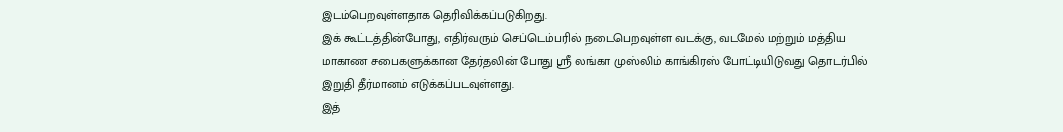இடம்பெறவுள்ளதாக தெரிவிக்கப்படுகிறது.
இக் கூட்டத்தின்போது, எதிர்வரும் செப்டெம்பரில் நடைபெறவுள்ள வடக்கு, வடமேல் மற்றும் மத்திய மாகாண சபைகளுக்கான தேர்தலின் போது ஸ்ரீ லங்கா முஸ்லிம் காங்கிரஸ் போட்டியிடுவது தொடர்பில் இறுதி தீர்மானம் எடுக்கப்படவுள்ளது.
இத்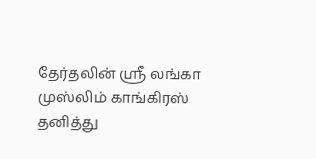தேர்தலின் ஸ்ரீ லங்கா முஸ்லிம் காங்கிரஸ் தனித்து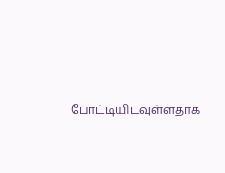போட்டியிடவுள்ளதாக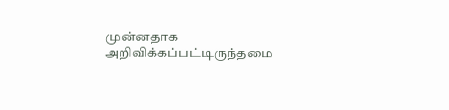முன்னதாக அறிவிக்கப்பட்டிருந்தமை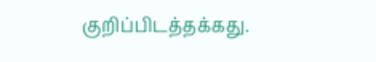குறிப்பிடத்தக்கது.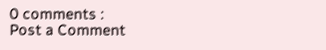0 comments :
Post a Comment